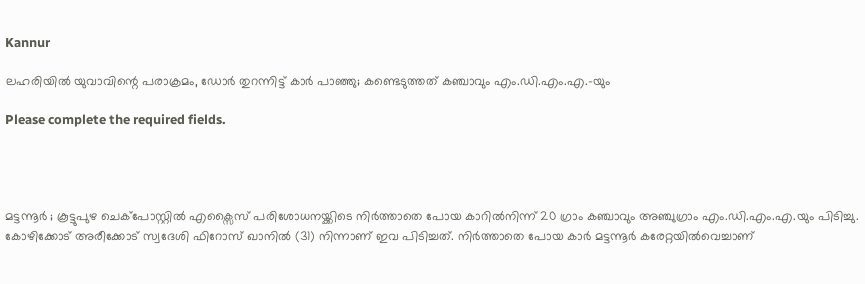Kannur

ലഹരിയില്‍ യുവാവിന്റെ പരാക്രമം, ഡോര്‍ തുറന്നിട്ട് കാര്‍ പാഞ്ഞു; കണ്ടെടുത്തത് കഞ്ചാവും എം.ഡി.എം.എ.-യും

Please complete the required fields.




മട്ടന്നൂര്‍ ; കൂട്ടുപുഴ ചെക്‌പോസ്റ്റില്‍ എക്സൈസ് പരിശോധനയ്ക്കിടെ നിര്‍ത്താതെ പോയ കാറില്‍നിന്ന് 20 ഗ്രാം കഞ്ചാവും അഞ്ചുഗ്രാം എം.ഡി.എം.എ.യും പിടിച്ചു. കോഴിക്കോട് അരീക്കോട് സ്വദേശി ഫിറോസ് ഖാനില്‍ (31) നിന്നാണ് ഇവ പിടിച്ചത്. നിര്‍ത്താതെ പോയ കാര്‍ മട്ടന്നൂര്‍ കരേറ്റയില്‍വെച്ചാണ്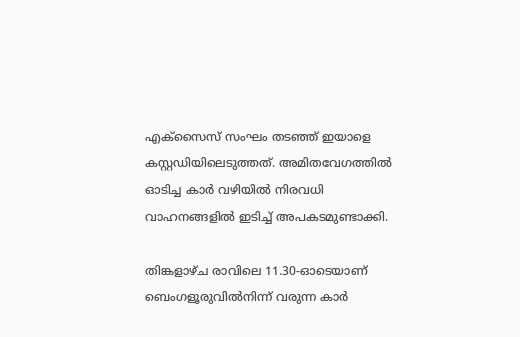എക്സൈസ് സംഘം തടഞ്ഞ് ഇയാളെ കസ്റ്റഡിയിലെടുത്തത്. അമിതവേഗത്തില്‍ ഓടിച്ച കാര്‍ വഴിയില്‍ നിരവധി വാഹനങ്ങളില്‍ ഇടിച്ച് അപകടമുണ്ടാക്കി.

തിങ്കളാഴ്ച രാവിലെ 11.30-ഓടെയാണ്‌ ബെംഗളൂരുവില്‍നിന്ന് വരുന്ന കാര്‍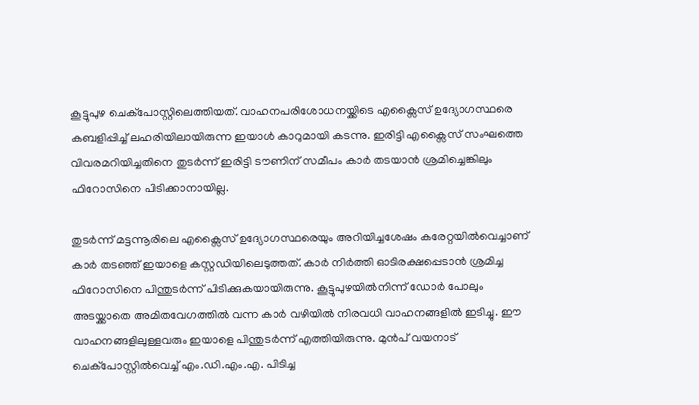കൂട്ടുപുഴ ചെക്‌പോസ്റ്റിലെത്തിയത്. വാഹനപരിശോധനയ്ക്കിടെ എക്സൈസ് ഉദ്യോഗസ്ഥരെ കബളിപ്പിച്ച് ലഹരിയിലായിരുന്ന ഇയാള്‍ കാറുമായി കടന്നു. ഇരിട്ടി എക്സൈസ് സംഘത്തെ വിവരമറിയിച്ചതിനെ തുടര്‍ന്ന് ഇരിട്ടി ടൗണിന് സമീപം കാര്‍ തടയാന്‍ ശ്രമിച്ചെങ്കിലും ഫിറോസിനെ പിടിക്കാനായില്ല.

തുടര്‍ന്ന് മട്ടന്നൂരിലെ എക്സൈസ് ഉദ്യോഗസ്ഥരെയും അറിയിച്ചശേഷം കരേറ്റയില്‍വെച്ചാണ് കാര്‍ തടഞ്ഞ് ഇയാളെ കസ്റ്റഡിയിലെടുത്തത്. കാര്‍ നിര്‍ത്തി ഓടിരക്ഷപ്പെടാന്‍ ശ്രമിച്ച ഫിറോസിനെ പിന്തുടര്‍ന്ന് പിടിക്കുകയായിരുന്നു. കൂട്ടുപുഴയില്‍നിന്ന് ഡോര്‍ പോലും അടയ്ക്കാതെ അമിതവേഗത്തില്‍ വന്ന കാര്‍ വഴിയില്‍ നിരവധി വാഹനങ്ങളില്‍ ഇടിച്ചു. ഈ വാഹനങ്ങളിലുള്ളവരും ഇയാളെ പിന്തുടര്‍ന്ന് എത്തിയിരുന്നു. മുന്‍പ് വയനാട് ചെക്‌പോസ്റ്റില്‍വെച്ച് എം.ഡി.എം.എ. പിടിച്ച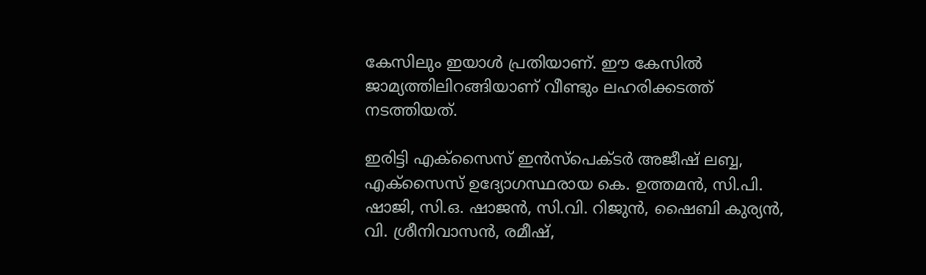കേസിലും ഇയാള്‍ പ്രതിയാണ്. ഈ കേസില്‍ ജാമ്യത്തിലിറങ്ങിയാണ് വീണ്ടും ലഹരിക്കടത്ത് നടത്തിയത്.

ഇരിട്ടി എക്സൈസ് ഇന്‍സ്പെക്ടര്‍ അജീഷ് ലബ്ബ, എക്സൈസ് ഉദ്യോഗസ്ഥരായ കെ. ഉത്തമന്‍, സി.പി. ഷാജി, സി.ഒ. ഷാജന്‍, സി.വി. റിജുന്‍, ഷൈബി കുര്യന്‍, വി. ശ്രീനിവാസന്‍, രമീഷ്,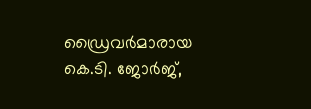ഡ്രൈവര്‍മാരായ കെ.ടി. ജോര്‍ജ്,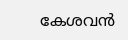കേശവന്‍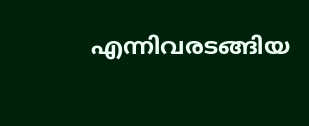എന്നിവരടങ്ങിയ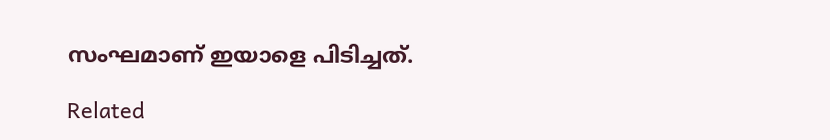സംഘമാണ് ഇയാളെ പിടിച്ചത്.

Related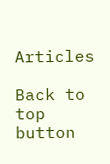Articles

Back to top button